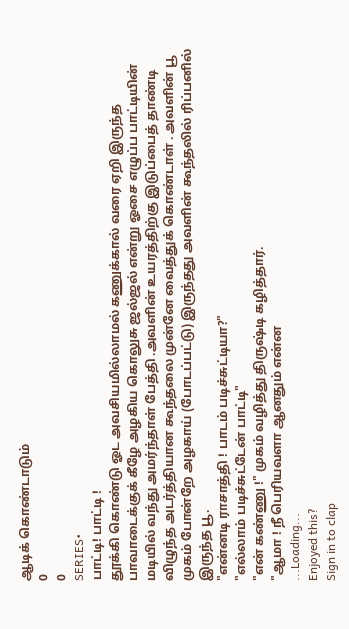ஆடிக் கொண்டாடும்
0
0
SERIES•
பாட்டி! பாட்டி !
தூக்கி கொண்டு ஓட அவசியமில்லாமல் கணுக்கால் வரை ஏறி இருந்த பாவாடைக்குக் கீழே அழகிய கொலுசு ஜல்ஜல் என்று ஓசை எழுப்ப பாட்டியின் மடியில் வந்து அமர்ந்தாள் பேத்தி .அவளின் உயரத்திற்கு இடுப்பைத் தாண்டி விழுந்த அடர்த்தியான கூந்தலை முன்னே வைத்துக் கொண்டாள் . அவளின் பூ முகம் போன்றே அழகாய் (போடப்பட்டு) இருந்தது அவளின் கூந்தலில் ரிப்பனில் இருந்த பூ.
"என்னடி ராசாத்தி ! பாடம் படிச்சுட்டியா?"
"எல்லாம் படிச்சுட்டேன் பாட்டி"
"என் கண்ணு !" முகம் வழித்து திருஷ்டி கழித்தார்.
"ஆமா ! நீ பெரியவளா ஆனதும் என்ன
...Loading...
Enjoyed this?
Sign in to clap